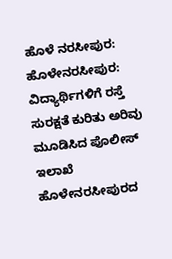ಹೊಳೆ ನರಸೀಪುರ: ಹೊಳೇನರಸೀಪುರ: ವಿದ್ಯಾರ್ಥಿಗಳಿಗೆ ರಸ್ತೆ ಸುರಕ್ಷತೆ ಕುರಿತು ಅರಿವು ಮೂಡಿಸಿದ ಪೊಲೀಸ್ ಇಲಾಖೆ
ಹೊಳೇನರಸೀಪುರದ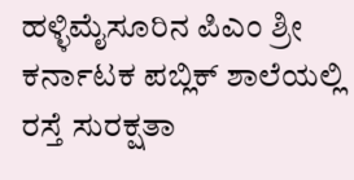ಹಳ್ಳಿಮೈಸೂರಿನ ಪಿಎಂ ಶ್ರೀ ಕರ್ನಾಟಕ ಪಬ್ಲಿಕ್ ಶಾಲೆಯಲ್ಲಿ ರಸ್ತೆ ಸುರಕ್ಷತಾ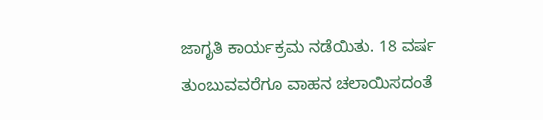ಜಾಗೃತಿ ಕಾರ್ಯಕ್ರಮ ನಡೆಯಿತು. 18 ವರ್ಷ ತುಂಬುವವರೆಗೂ ವಾಹನ ಚಲಾಯಿಸದಂತೆ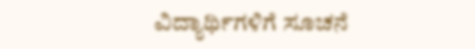ವಿದ್ಯಾರ್ಥಿಗಳಿಗೆ ಸೂಚನೆ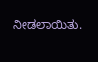ನೀಡಲಾಯಿತು.